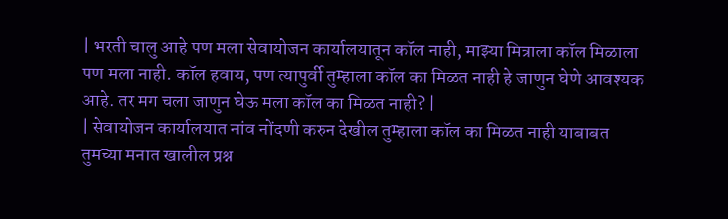| भरती चालु आहे पण मला सेवायोजन कार्यालयातून कॉल नाही, माझ्या मित्राला कॉल मिळाला पण मला नाही. कॉल हवाय, पण त्यापुर्वी तुम्हाला कॉल का मिळत नाही हे जाणुन घेणे आवश्यक आहे. तर मग चला जाणुन घेऊ मला कॉल का मिळत नाही? |
| सेवायोजन कार्यालयात नांव नोंदणी करुन देखील तुम्हाला कॉल का मिळत नाही याबाबत तुमच्या मनात खालील प्रश्न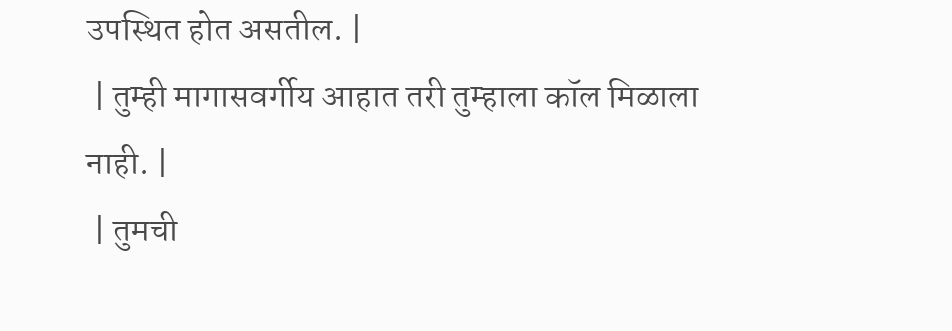उपस्थित होत असतील. |
 | तुम्ही मागासवर्गीय आहात तरी तुम्हाला कॉल मिळाला नाही. |
 | तुमची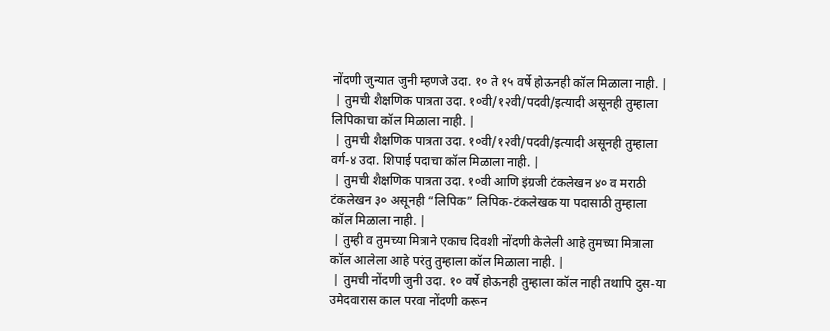नोंदणी जुन्यात जुनी म्हणजे उदा. १० ते १५ वर्षे होऊनही कॉल मिळाला नाही. |
 | तुमची शैक्षणिक पात्रता उदा. १०वी/१२वी/पदवी/इत्यादी असूनही तुम्हाला लिपिकाचा कॉल मिळाला नाही. |
 | तुमची शैक्षणिक पात्रता उदा. १०वी/१२वी/पदवी/इत्यादी असूनही तुम्हाला वर्ग-४ उदा. शिपाई पदाचा कॉल मिळाला नाही. |
 | तुमची शैक्षणिक पात्रता उदा. १०वी आणि इंग्रजी टंकलेखन ४० व मराठी टंकलेखन ३० असूनही “लिपिक” लिपिक-टंकलेखक या पदासाठी तुम्हाला कॉल मिळाला नाही. |
 | तुम्ही व तुमच्या मित्राने एकाच दिवशी नोंदणी केलेली आहे तुमच्या मित्राला कॉल आलेला आहे परंतु तुम्हाला कॉल मिळाला नाही. |
 | तुमची नोंदणी जुनी उदा. १० वर्षे होऊनही तुम्हाला कॉल नाही तथापि दुस-या उमेदवारास काल परवा नोंदणी करून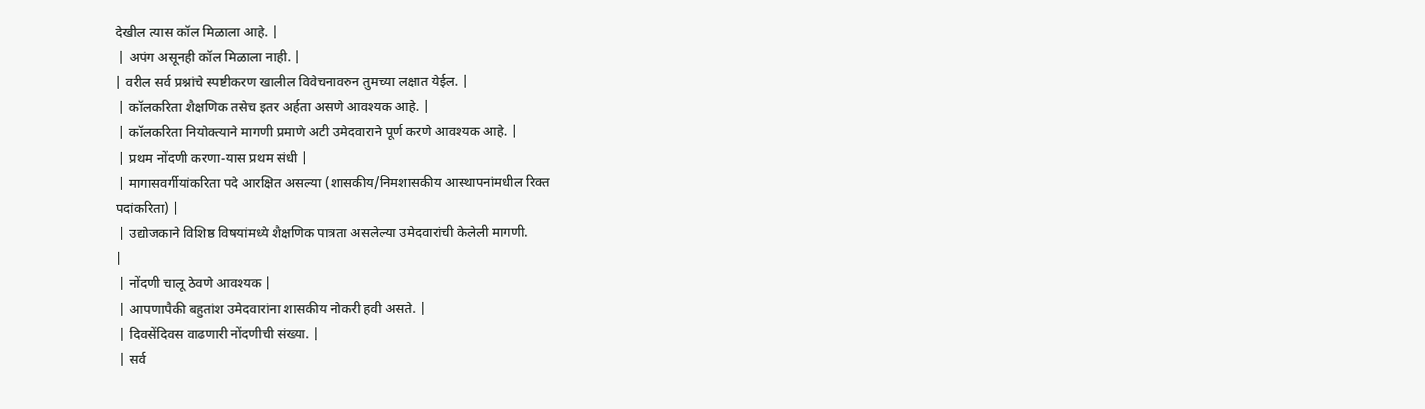देखील त्यास कॉल मिळाला आहे. |
 | अपंग असूनही कॉल मिळाला नाही. |
| वरील सर्व प्रश्नांचे स्पष्टीकरण खालील विवेचनावरुन तुमच्या लक्षात येईल. |
 | कॉलकरिता शैक्षणिक तसेच इतर अर्हता असणे आवश्यक आहे. |
 | कॉलकरिता नियोक्त्याने मागणी प्रमाणे अटी उमेदवाराने पूर्ण करणे आवश्यक आहे. |
 | प्रथम नोंदणी करणा-यास प्रथम संधी |
 | मागासवर्गीयांकरिता पदे आरक्षित असल्या (शासकीय/निमशासकीय आस्थापनांमधील रिक्त
पदांकरिता) |
 | उद्योजकाने विशिष्ठ विषयांमध्ये शैक्षणिक पात्रता असलेल्या उमेदवारांची केलेली मागणी.
|
 | नोंदणी चालू ठेवणे आवश्यक |
 | आपणापैकी बहुतांश उमेदवारांना शासकीय नोकरी हवी असते. |
 | दिवसेंदिवस वाढणारी नोंदणीची संख्या. |
 | सर्व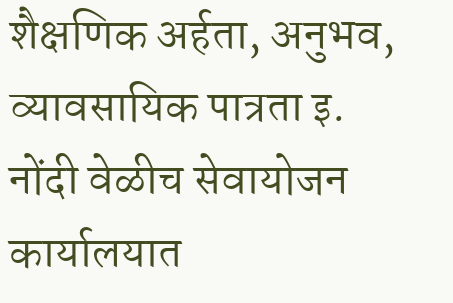शैक्षणिक अर्हता, अनुभव, व्यावसायिक पात्रता इ. नोंदी वेळीच सेवायोजन कार्यालयात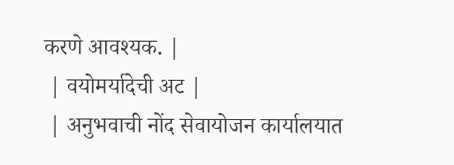करणे आवश्यक. |
 | वयोमर्यादेची अट |
 | अनुभवाची नोंद सेवायोजन कार्यालयात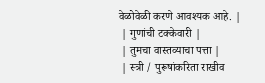वेळोवेळी करणे आवश्यक आहे. |
 | गुणांची टक्केवारी |
 | तुमचा वास्तव्याचा पत्ता |
 | स्त्री / पुरूषांकरिता राखीव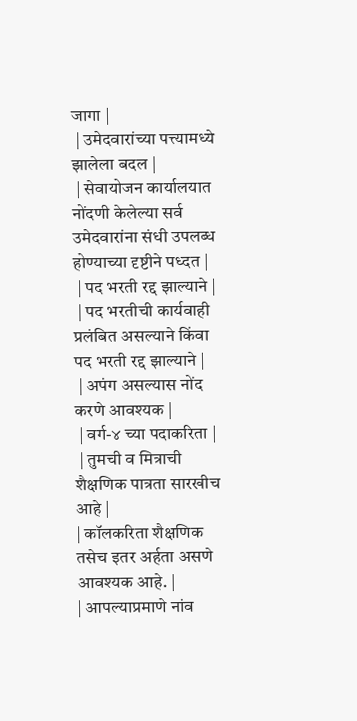जागा |
 | उमेदवारांच्या पत्त्यामध्ये झालेला बदल |
 | सेवायोजन कार्यालयात नोंदणी केलेल्या सर्व उमेदवारांना संधी उपलब्ध होण्याच्या दृष्टीने पध्दत |
 | पद भरती रद्द झाल्याने |
 | पद भरतीची कार्यवाही प्रलंबित असल्याने किंवा पद भरती रद्द झाल्याने |
 | अपंग असल्यास नोंद करणे आवश्यक |
 | वर्ग-४ च्या पदाकरिता |
 | तुमची व मित्राची शैक्षणिक पात्रता सारखीच आहे |
| कॉलकरिता शैक्षणिक तसेच इतर अर्हता असणे आवश्यक आहे. |
| आपल्याप्रमाणे नांव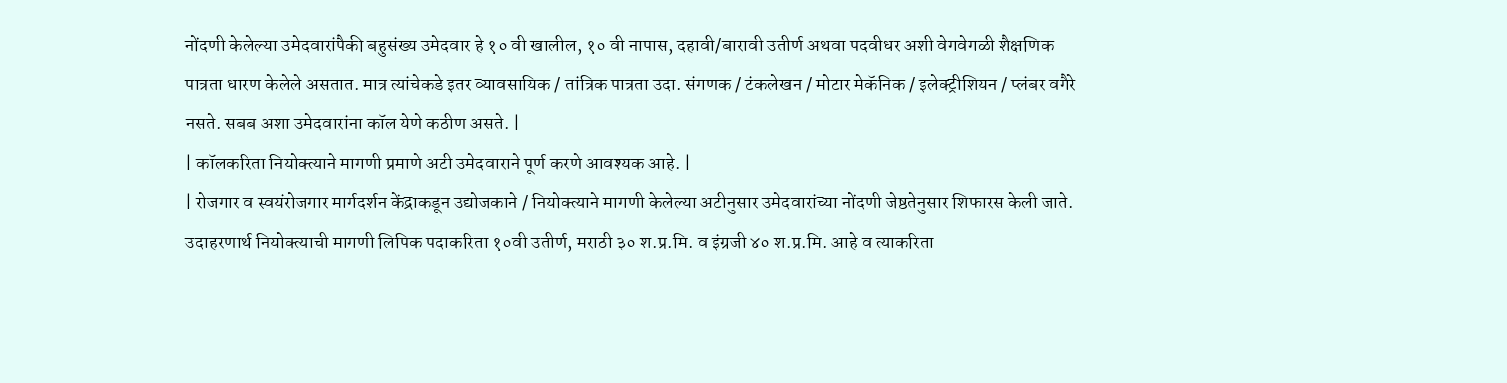नोंदणी केलेल्या उमेदवारांपैकी बहुसंख्य उमेदवार हे १० वी खालील, १० वी नापास, दहावी/बारावी उतीर्ण अथवा पदवीधर अशी वेगवेगळी शैक्षणिक पात्रता धारण केलेले असतात. मात्र त्यांचेकडे इतर व्यावसायिक / तांत्रिक पात्रता उदा. संगणक / टंकलेखन / मोटार मेकॅनिक / इलेक्ट्रीशियन / प्लंबर वगैरे नसते. सबब अशा उमेदवारांना कॉल येणे कठीण असते. |
| कॉलकरिता नियोक्त्याने मागणी प्रमाणे अटी उमेदवाराने पूर्ण करणे आवश्यक आहे. |
| रोजगार व स्वयंरोजगार मार्गदर्शन केंद्राकडून उद्योजकाने / नियोक्त्याने मागणी केलेल्या अटीनुसार उमेदवारांच्या नोंदणी जेष्ठतेनुसार शिफारस केली जाते. उदाहरणार्थ नियोक्त्याची मागणी लिपिक पदाकरिता १०वी उतीर्ण, मराठी ३० श.प्र.मि. व इंग्रजी ४० श.प्र.मि. आहे व त्याकरिता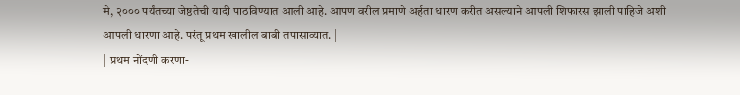मे, २००० पर्यंतच्या जेष्ठतेची यादी पाठविण्यात आली आहे. आपण वरील प्रमाणे अर्हता धारण करीत असल्याने आपली शिफारस झाली पाहिजे अशी आपली धारणा आहे. परंतू प्रथम खालील बाबी तपासाव्यात. |
| प्रथम नोंदणी करणा-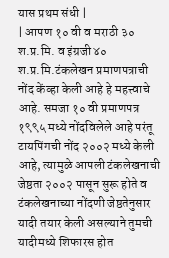यास प्रथम संधी |
| आपण १० वी व मराठी ३० श.प्र.मि. व इंग्रजी ४० श.प्र.मि.टंकलेखन प्रमाणपत्राची नोंद केंव्हा केली आहे हे महत्त्वाचे आहे. समजा १० वी प्रमाणपत्र १९९५ मध्ये नोंदविलेले आहे परंतू टायपिंगची नोंद २००२ मध्ये केली आहे, त्यामुळे आपली टंकलेखनाची जेष्ठता २००२ पासून सुरू होते व टंकलेखनाच्या नोंदणी जेष्ठतेनुसार यादी तयार केली असल्याने तुमची यादीमध्ये शिफारस होत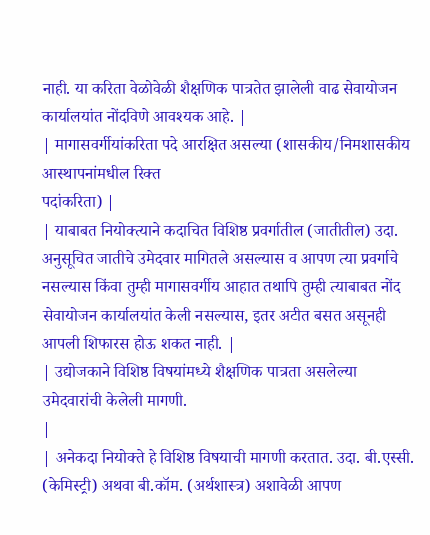नाही. या करिता वेळोवेळी शैक्षणिक पात्रतेत झालेली वाढ सेवायोजन कार्यालयांत नोंदविणे आवश्यक आहे. |
| मागासवर्गीयांकरिता पदे आरक्षित असल्या (शासकीय/निमशासकीय आस्थापनांमधील रिक्त
पदांकरिता) |
| याबाबत नियोक्त्याने कदाचित विशिष्ठ प्रवर्गातील (जातीतील) उदा. अनुसूचित जातीचे उमेदवार मागितले असल्यास व आपण त्या प्रवर्गाचे नसल्यास किंवा तुम्ही मागासवर्गीय आहात तथापि तुम्ही त्याबाबत नोंद सेवायोजन कार्यालयांत केली नसल्यास, इतर अटीत बसत असूनही आपली शिफारस होऊ शकत नाही. |
| उद्योजकाने विशिष्ठ विषयांमध्ये शैक्षणिक पात्रता असलेल्या उमेदवारांची केलेली मागणी.
|
| अनेकदा नियोक्ते हे विशिष्ठ विषयाची मागणी करतात. उदा. बी.एस्सी. (केमिस्ट्री) अथवा बी.कॉम. (अर्थशास्त्र) अशावेळी आपण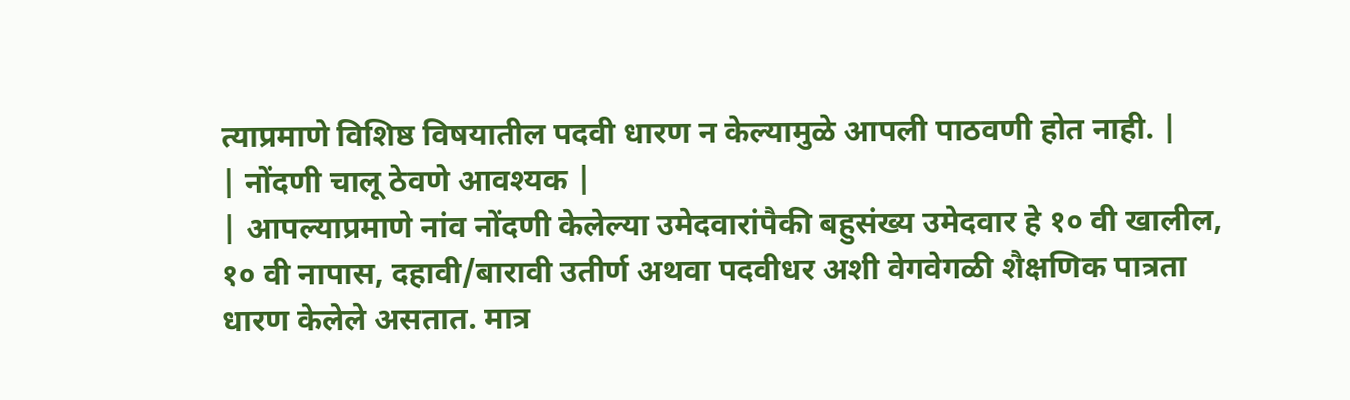त्याप्रमाणे विशिष्ठ विषयातील पदवी धारण न केल्यामुळे आपली पाठवणी होत नाही. |
| नोंदणी चालू ठेवणे आवश्यक |
| आपल्याप्रमाणे नांव नोंदणी केलेल्या उमेदवारांपैकी बहुसंख्य उमेदवार हे १० वी खालील, १० वी नापास, दहावी/बारावी उतीर्ण अथवा पदवीधर अशी वेगवेगळी शैक्षणिक पात्रता धारण केलेले असतात. मात्र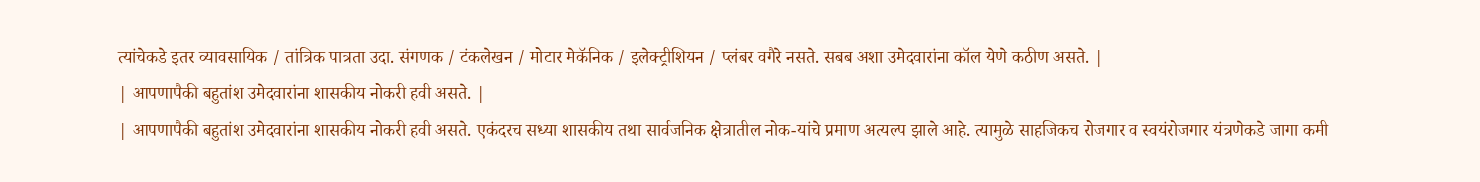त्यांचेकडे इतर व्यावसायिक / तांत्रिक पात्रता उदा. संगणक / टंकलेखन / मोटार मेकॅनिक / इलेक्ट्रीशियन / प्लंबर वगैरे नसते. सबब अशा उमेदवारांना कॉल येणे कठीण असते. |
| आपणापैकी बहुतांश उमेदवारांना शासकीय नोकरी हवी असते. |
| आपणापैकी बहुतांश उमेदवारांना शासकीय नोकरी हवी असते. एकंदरच सध्या शासकीय तथा सार्वजनिक क्षेत्रातील नोक-यांचे प्रमाण अत्यल्प झाले आहे. त्यामुळे साहजिकच रोजगार व स्वयंरोजगार यंत्रणेकडे जागा कमी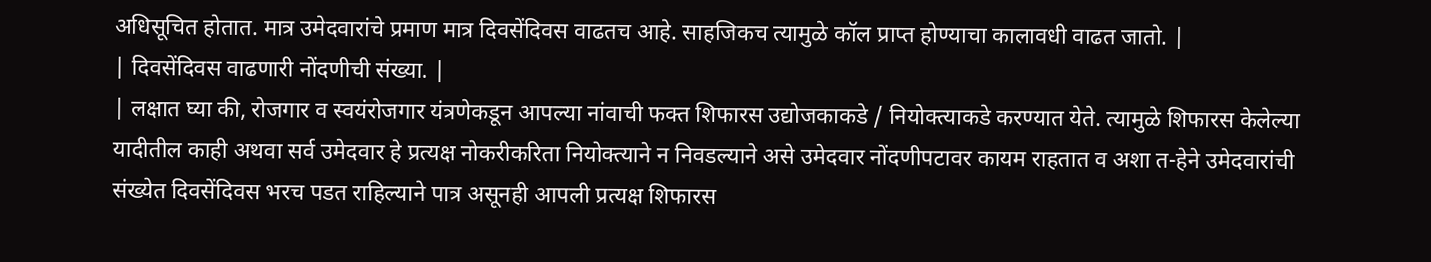अधिसूचित होतात. मात्र उमेदवारांचे प्रमाण मात्र दिवसेंदिवस वाढतच आहे. साहजिकच त्यामुळे कॉल प्राप्त होण्याचा कालावधी वाढत जातो. |
| दिवसेंदिवस वाढणारी नोंदणीची संख्या. |
| लक्षात घ्या की, रोजगार व स्वयंरोजगार यंत्रणेकडून आपल्या नांवाची फक्त शिफारस उद्योजकाकडे / नियोक्त्याकडे करण्यात येते. त्यामुळे शिफारस केलेल्या यादीतील काही अथवा सर्व उमेदवार हे प्रत्यक्ष नोकरीकरिता नियोक्त्याने न निवडल्याने असे उमेदवार नोंदणीपटावर कायम राहतात व अशा त-हेने उमेदवारांची संख्येत दिवसेंदिवस भरच पडत राहिल्याने पात्र असूनही आपली प्रत्यक्ष शिफारस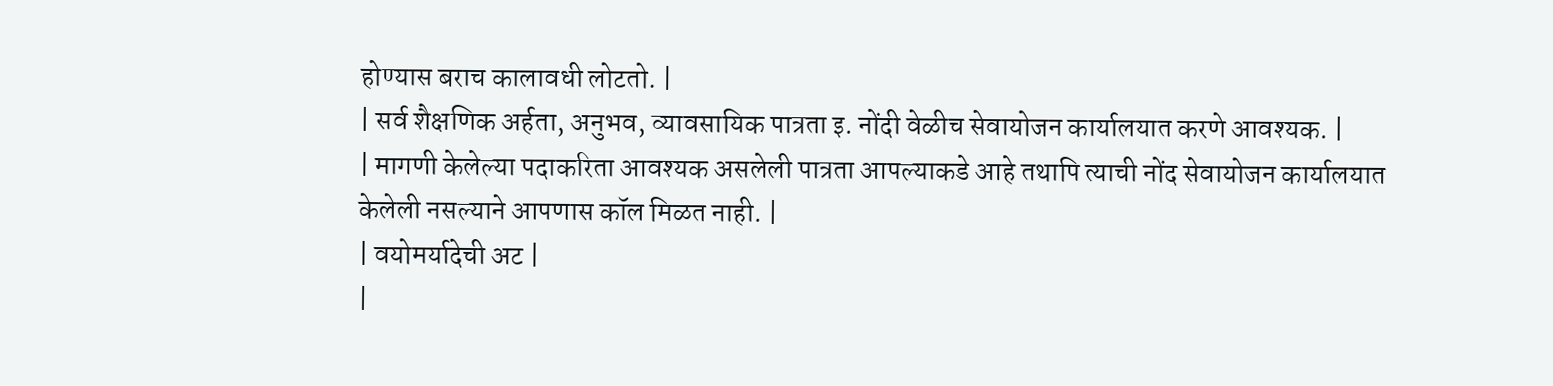होण्यास बराच कालावधी लोटतो. |
| सर्व शैक्षणिक अर्हता, अनुभव, व्यावसायिक पात्रता इ. नोंदी वेळीच सेवायोजन कार्यालयात करणे आवश्यक. |
| मागणी केलेल्या पदाकरिता आवश्यक असलेली पात्रता आपल्याकडे आहे तथापि त्याची नोंद सेवायोजन कार्यालयात केलेली नसल्याने आपणास कॉल मिळत नाही. |
| वयोमर्यादेची अट |
|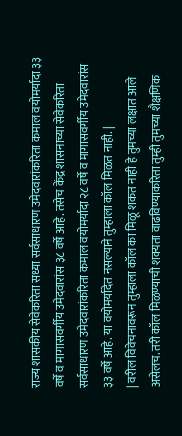राज्य शासकीय सेवेकरिता सध्या सर्वसाधारण उमेदवारांकरिता कमाल वयोमर्यादा ३३ वर्षे व मागासवर्गीय उमेदवारांस ३८ वर्षे आहे. तसेच केंद्र शासनाच्या सेवेकरिता सर्वसाधारण उमेदवारांकरिता कमाल वयोमर्यादा २८ वर्षे व मागासवर्गीय उमेदवारांस ३३ वर्षे आहे. या वयोमर्यादेत नसल्याने तुम्हाला कॉल मिळत नाही. |
| वरील विवेचनावरून तुम्हाला कॉल का मिळू शकत नाही हे तुमच्या लक्षात आले असेलच. तरी कॉल मिळण्याची शक्यता वाढविण्याकरिता तुम्ही तुमच्या शैक्षणिक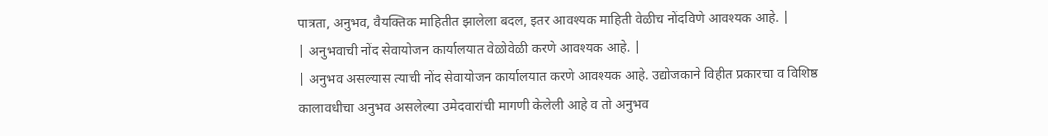पात्रता, अनुभव, वैयक्तिक माहितीत झालेला बदल, इतर आवश्यक माहिती वेळीच नोंदविणे आवश्यक आहे. |
| अनुभवाची नोंद सेवायोजन कार्यालयात वेळोवेळी करणे आवश्यक आहे. |
| अनुभव असल्यास त्याची नोंद सेवायोजन कार्यालयात करणे आवश्यक आहे. उद्योजकाने विहीत प्रकारचा व विशिष्ठ कालावधीचा अनुभव असलेल्या उमेदवारांची मागणी केलेली आहे व तो अनुभव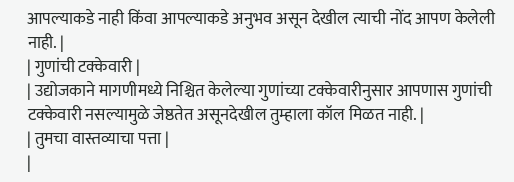आपल्याकडे नाही किंवा आपल्याकडे अनुभव असून देखील त्याची नोंद आपण केलेली नाही. |
| गुणांची टक्केवारी |
| उद्योजकाने मागणीमध्ये निश्चित केलेल्या गुणांच्या टक्केवारीनुसार आपणास गुणांची टक्केवारी नसल्यामुळे जेष्ठतेत असूनदेखील तुम्हाला कॉल मिळत नाही. |
| तुमचा वास्तव्याचा पत्ता |
|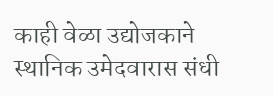काही वेळा उद्योजकाने स्थानिक उमेदवारास संधी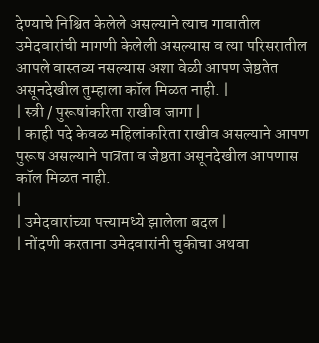देण्याचे निश्चित केलेले असल्याने त्याच गावातील उमेदवारांची मागणी केलेली असल्यास व त्या परिसरातील आपले वास्तव्य नसल्यास अशा वेळी आपण जेष्ठतेत असूनदेखील तुम्हाला कॉल मिळत नाही. |
| स्त्री / पुरूषांकरिता राखीव जागा |
| काही पदे केवळ महिलांकरिता राखीव असल्याने आपण पुरूष असल्याने पात्रता व जेष्ठता असूनदेखील आपणास कॉल मिळत नाही.
|
| उमेदवारांच्या पत्त्यामध्ये झालेला बदल |
| नोंदणी करताना उमेदवारांनी चुकीचा अथवा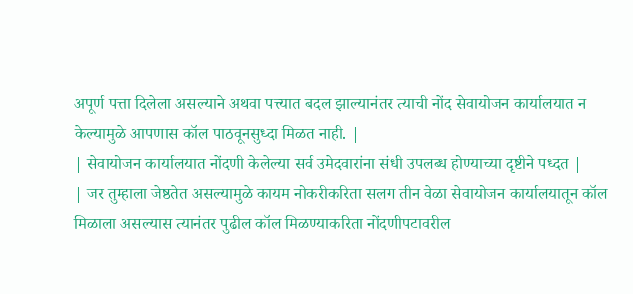अपूर्ण पत्ता दिलेला असल्याने अथवा पत्त्यात बदल झाल्यानंतर त्याची नोंद सेवायोजन कार्यालयात न केल्यामुळे आपणास कॉल पाठवूनसुध्दा मिळत नाही. |
| सेवायोजन कार्यालयात नोंदणी केलेल्या सर्व उमेदवारांना संधी उपलब्ध होण्याच्या दृष्टीने पध्दत |
| जर तुम्हाला जेष्ठतेत असल्यामुळे कायम नोकरीकरिता सलग तीन वेळा सेवायोजन कार्यालयातून कॉल मिळाला असल्यास त्यानंतर पुढील कॉल मिळण्याकरिता नोंदणीपटावरील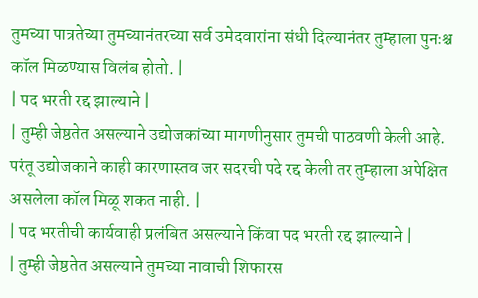तुमच्या पात्रतेच्या तुमच्यानंतरच्या सर्व उमेदवारांना संधी दिल्यानंतर तुम्हाला पुनःश्च कॉल मिळण्यास विलंब होतो. |
| पद भरती रद्द झाल्याने |
| तुम्ही जेष्ठतेत असल्याने उद्योजकांच्या मागणीनुसार तुमची पाठवणी केली आहे. परंतू उद्योजकाने काही कारणास्तव जर सदरची पदे रद्द केली तर तुम्हाला अपेक्षित असलेला कॉल मिळू शकत नाही. |
| पद भरतीची कार्यवाही प्रलंबित असल्याने किंवा पद भरती रद्द झाल्याने |
| तुम्ही जेष्ठतेत असल्याने तुमच्या नावाची शिफारस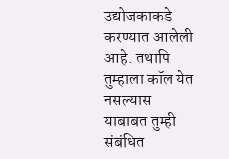उद्योजकाकडे करण्यात आलेली आहे. तथापि तुम्हाला कॉल येत नसल्यास याबाबत तुम्ही संबंधित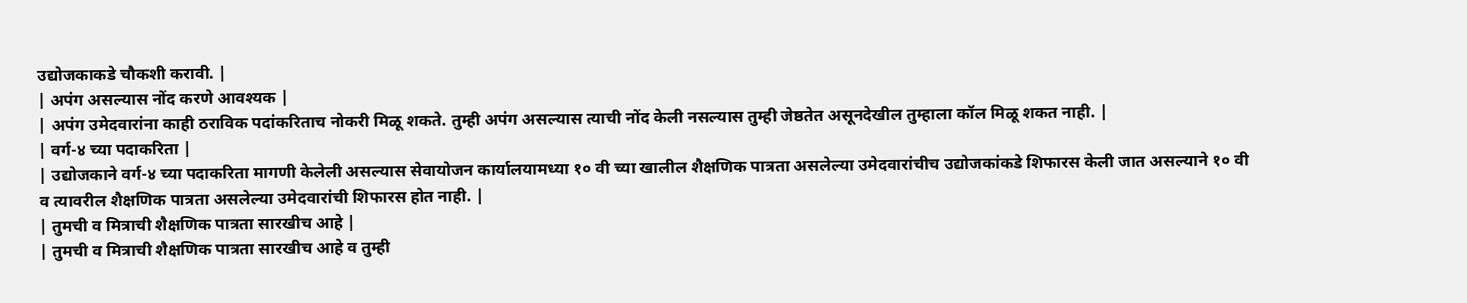उद्योजकाकडे चौकशी करावी. |
| अपंग असल्यास नोंद करणे आवश्यक |
| अपंग उमेदवारांना काही ठराविक पदांकरिताच नोकरी मिळू शकते. तुम्ही अपंग असल्यास त्याची नोंद केली नसल्यास तुम्ही जेष्ठतेत असूनदेखील तुम्हाला कॉल मिळू शकत नाही. |
| वर्ग-४ च्या पदाकरिता |
| उद्योजकाने वर्ग-४ च्या पदाकरिता मागणी केलेली असल्यास सेवायोजन कार्यालयामध्या १० वी च्या खालील शैक्षणिक पात्रता असलेल्या उमेदवारांचीच उद्योजकांकडे शिफारस केली जात असल्याने १० वी व त्यावरील शैक्षणिक पात्रता असलेल्या उमेदवारांची शिफारस होत नाही. |
| तुमची व मित्राची शैक्षणिक पात्रता सारखीच आहे |
| तुमची व मित्राची शैक्षणिक पात्रता सारखीच आहे व तुम्ही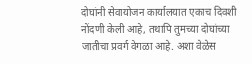दोघांनी सेवायोजन कार्यालयात एकाच दिवशी नोंदणी केली आहे, तथापि तुमच्या दोघांच्या जातीचा प्रवर्ग वेगळा आहे. अशा वेळेस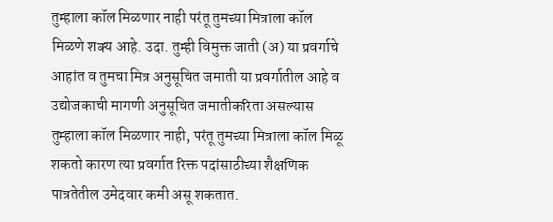तुम्हाला कॉल मिळणार नाही परंतू तुमच्या मित्राला कॉल मिळणे शक्य आहे. उदा. तुम्ही विमुक्त जाती (अ) या प्रवर्गाचे आहांत व तुमचा मित्र अनुसूचित जमाती या प्रवर्गातील आहे व उद्योजकाची मागणी अनुसूचित जमातीकरिता असल्यास तुम्हाला कॉल मिळणार नाही, परंतू तुमच्या मित्राला कॉल मिळू शकतो कारण त्या प्रवर्गात रिक्त पदांसाठीच्या शैक्षणिक पात्रतेतील उमेदवार कमी असू शकतात.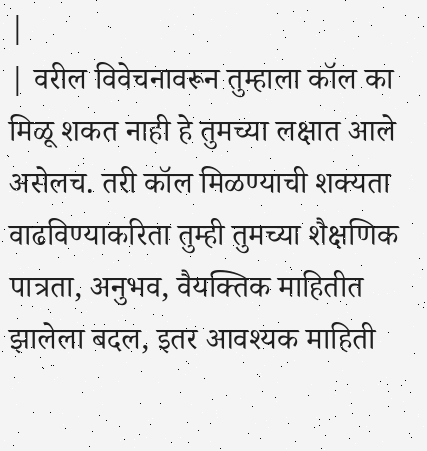|
| वरील विवेचनावरून तुम्हाला कॉल का मिळू शकत नाही हे तुमच्या लक्षात आले असेलच. तरी कॉल मिळण्याची शक्यता वाढविण्याकरिता तुम्ही तुमच्या शैक्षणिक पात्रता, अनुभव, वैयक्तिक माहितीत झालेला बदल, इतर आवश्यक माहिती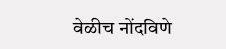वेळीच नोंदविणे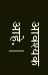आवश्यक आहे. |